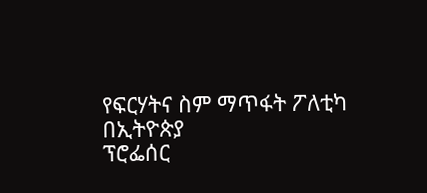የፍርሃትና ስም ማጥፋት ፖለቲካ በኢትዮጵያ
ፕሮፌሰር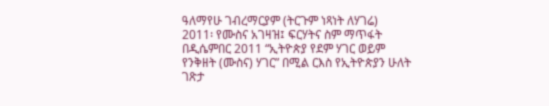ዓለማየሁ ገብረማርያም (ትርጉም ነጻነት ለሃገሬ)
2011፡ የሙስና አገዛዝ፤ ፍርሃትና ስም ማጥፋት
በዲሴምበር 2011 “ኢትዮጵያ የደም ሃገር ወይም የንቅዘት (ሙስና) ሃገር” በሚል ርእስ የኢትዮጵያን ሁለት ገጽታ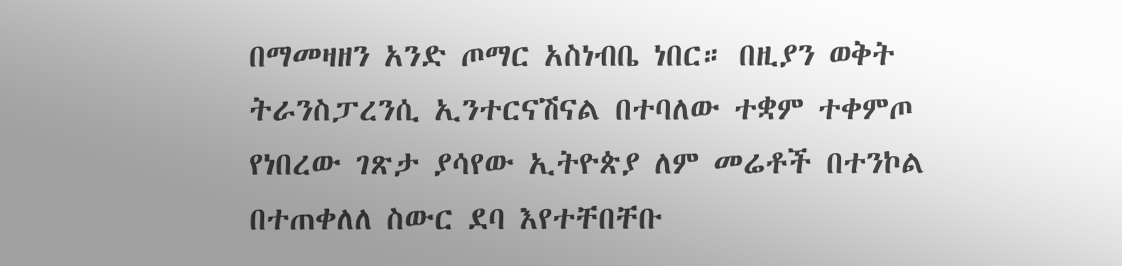በማመዛዘን አንድ ጦማር አስነብቤ ነበር። በዚያን ወቅት ትራንስፓረንሲ ኢንተርናሽናል በተባለው ተቋም ተቀምጦ የነበረው ገጽታ ያሳየው ኢትዮጵያ ለም መሬቶች በተንኮል በተጠቀለለ ስውር ደባ እየተቸበቸቡ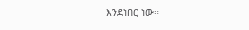እንደነበር ነው።